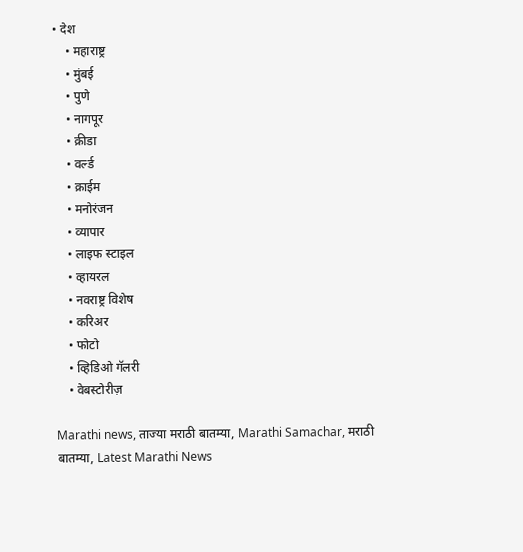• देश
    • महाराष्ट्र
    • मुंबई
    • पुणे
    • नागपूर
    • क्रीडा
    • वर्ल्ड
    • क्राईम
    • मनोरंजन
    • व्यापार
    • लाइफ स्टाइल
    • व्हायरल
    • नवराष्ट्र विशेष
    • करिअर
    • फोटो
    • व्हिडिओ गॅलरी
    • वेबस्टोरीज़

Marathi news, ताज्या मराठी बातम्या, Marathi Samachar, मराठी बातम्या, Latest Marathi News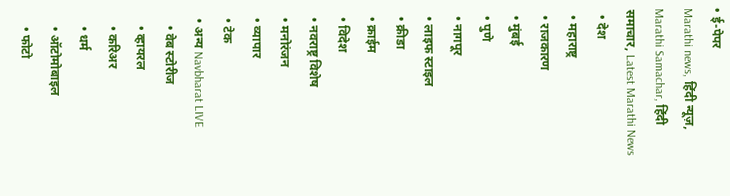• ई-पेपर
Marathi news, हिंदी न्यूज़, Marathi Samachar, हिंदी समाचार, Latest Marathi News
  • देश
  • महाराष्ट्र
  • राजकारण
  • मुंबई
  • पुणे
  • नागपूर
  • लाइफ स्टाइल
  • क्रीडा
  • क्राईम
  • विदेश
  • नवराष्ट्र विशेष
  • मनोरंजन
  • व्यापार
  • टेक
  • अन्य Navbharat LIVE
    • वेब स्टोरीज
    • व्हायरल
    • करिअर
    • धर्म
    • ऑटोमोबाइल
    • फोटो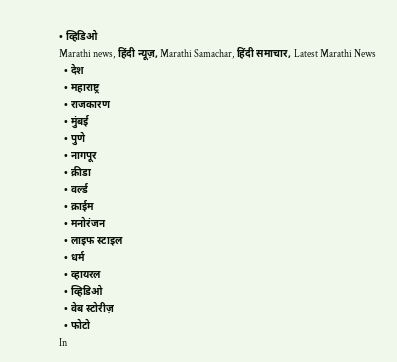• व्हिडिओ
Marathi news, हिंदी न्यूज़, Marathi Samachar, हिंदी समाचार, Latest Marathi News
  • देश
  • महाराष्ट्र
  • राजकारण
  • मुंबई
  • पुणे
  • नागपूर
  • क्रीडा
  • वर्ल्ड
  • क्राईम
  • मनोरंजन
  • लाइफ स्टाइल
  • धर्म
  • व्हायरल
  • व्हिडिओ
  • वेब स्टोरीज़
  • फोटो
In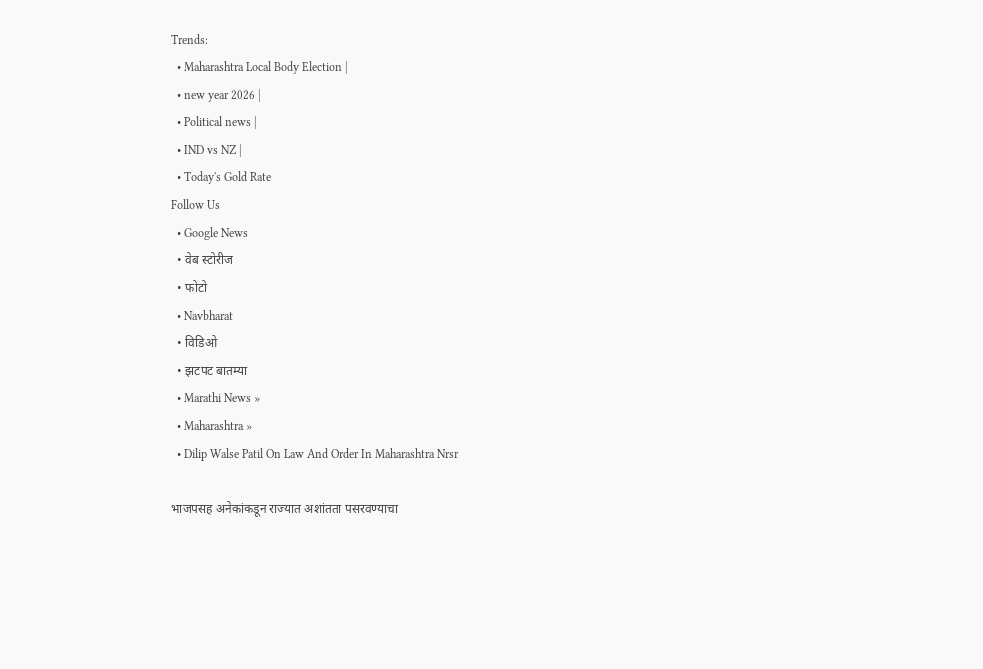Trends:
  • Maharashtra Local Body Election |
  • new year 2026 |
  • Political news |
  • IND vs NZ |
  • Today's Gold Rate
Follow Us
  • Google News
  • वेब स्टोरीज
  • फोटो
  • Navbharat
  • विडिओ
  • झटपट बातम्या
  • Marathi News »
  • Maharashtra »
  • Dilip Walse Patil On Law And Order In Maharashtra Nrsr

भाजपसह अनेकांकडून राज्यात अशांतता पसरवण्याचा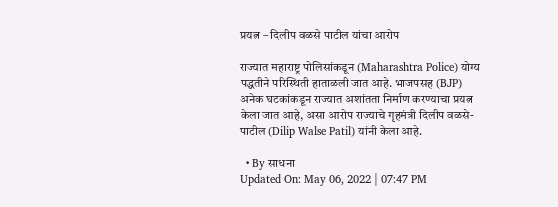प्रयत्न – दिलीप वळसे पाटील यांचा आरोप

राज्यात महाराष्ट्र पोलिसांकडून (Maharashtra Police) योग्य पद्धतीने परिस्थिती हाताळली जात आहे. भाजपसह (BJP) अनेक घटकांकडून राज्यात अशांतता निर्माण करण्याचा प्रयत्न केला जात आहे, असा आरोप राज्याचे गृहमंत्री दिलीप वळसे-पाटील (Dilip Walse Patil) यांनी केला आहे.

  • By साधना
Updated On: May 06, 2022 | 07:47 PM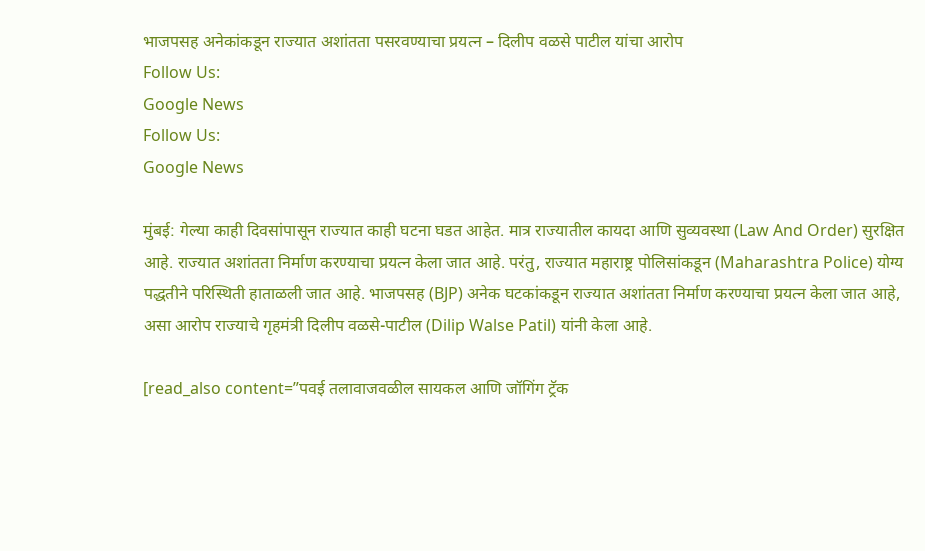भाजपसह अनेकांकडून राज्यात अशांतता पसरवण्याचा प्रयत्न – दिलीप वळसे पाटील यांचा आरोप
Follow Us:
Google News
Follow Us:
Google News

मुंबई: गेल्या काही दिवसांपासून राज्यात काही घटना घडत आहेत. मात्र राज्यातील कायदा आणि सुव्यवस्था (Law And Order) सुरक्षित आहे. राज्यात अशांतता निर्माण करण्याचा प्रयत्न केला जात आहे. परंतु, राज्यात महाराष्ट्र पोलिसांकडून (Maharashtra Police) योग्य पद्धतीने परिस्थिती हाताळली जात आहे. भाजपसह (BJP) अनेक घटकांकडून राज्यात अशांतता निर्माण करण्याचा प्रयत्न केला जात आहे, असा आरोप राज्याचे गृहमंत्री दिलीप वळसे-पाटील (Dilip Walse Patil) यांनी केला आहे.

[read_also content=”पवई तलावाजवळील सायकल आणि जॉगिंग ट्रॅक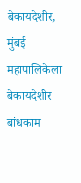बेकायदेशीर, मुंबई महापालिकेला बेकायदेशीर बांधकाम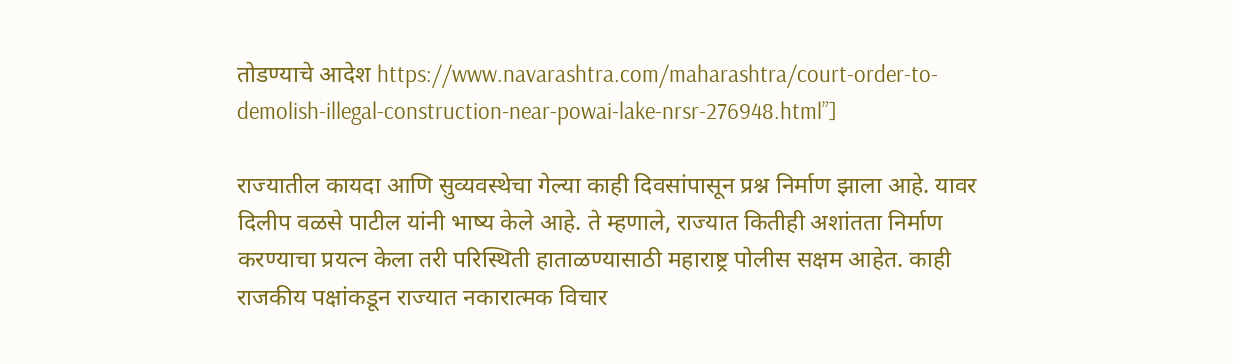तोडण्याचे आदेश https://www.navarashtra.com/maharashtra/court-order-to-demolish-illegal-construction-near-powai-lake-nrsr-276948.html”]

राज्यातील कायदा आणि सुव्यवस्थेचा गेल्या काही दिवसांपासून प्रश्न निर्माण झाला आहे. यावर दिलीप वळसे पाटील यांनी भाष्य केले आहे. ते म्हणाले, राज्यात कितीही अशांतता निर्माण करण्याचा प्रयत्न केला तरी परिस्थिती हाताळण्यासाठी महाराष्ट्र पोलीस सक्षम आहेत. काही राजकीय पक्षांकडून राज्यात नकारात्मक विचार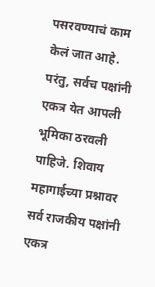पसरवण्याचं काम केलं जात आहे. परंतु, सर्वच पक्षांनी एकत्र येत आपली भूमिका ठरवली पाहिजे. शिवाय महागाईच्या प्रश्नावर सर्व राजकीय पक्षांनी एकत्र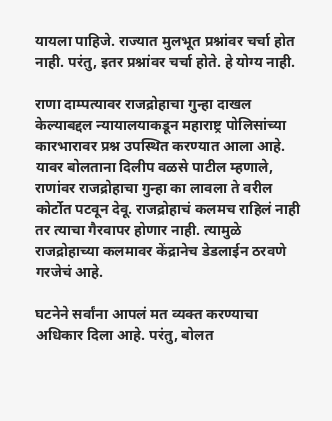यायला पाहिजे. राज्यात मुलभूत प्रश्नांवर चर्चा होत नाही. परंतु, इतर प्रश्नांवर चर्चा होते. हे योग्य नाही.

राणा दाम्पत्यावर राजद्रोहाचा गुन्हा दाखल केल्याबद्दल न्यायालयाकडून महाराष्ट्र पोलिसांच्या कारभारावर प्रश्न उपस्थित करण्यात आला आहे. यावर बोलताना दिलीप वळसे पाटील म्हणाले, राणांवर राजद्रोहाचा गुन्हा का लावला ते वरील कोर्टोत पटवून देवू. राजद्रोहाचं कलमच राहिलं नाही तर त्याचा गैरवापर होणार नाही. त्यामुळे राजद्रोहाच्या कलमावर केंद्रानेच डेडलाईन ठरवणे गरजेचं आहे.

घटनेने सर्वांना आपलं मत व्यक्त करण्याचा अधिकार दिला आहे. परंतु, बोलत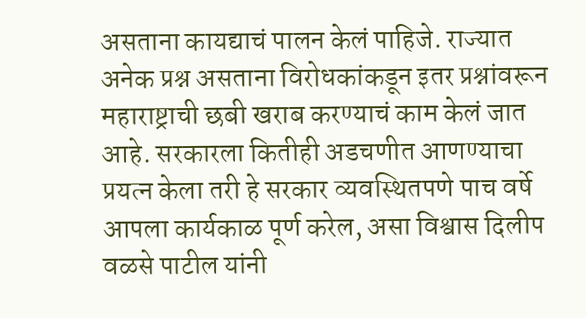असताना कायद्याचं पालन केलं पाहिजे. राज्यात अनेक प्रश्न असताना विरोधकांकडून इतर प्रश्नांवरून महाराष्ट्राची छबी खराब करण्याचं काम केलं जात आहे. सरकारला कितीही अडचणीत आणण्याचा प्रयत्न केला तरी हे सरकार व्यवस्थितपणे पाच वर्षे आपला कार्यकाळ पूर्ण करेल, असा विश्वास दिलीप वळसे पाटील यांनी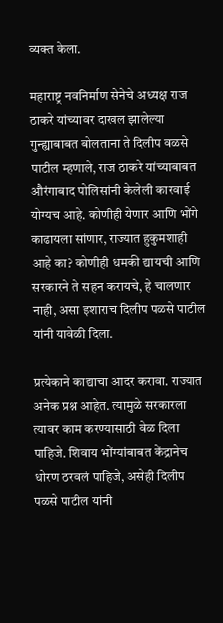व्यक्त केला.

महाराष्ट्र नवनिर्माण सेनेचे अध्यक्ष राज ठाकरे यांच्यावर दाखल झालेल्या गुन्ह्याबाबत बोलताना ते दिलीप वळसे पाटील म्हणाले, राज ठाकरे यांच्याबाबत औरंगाबाद पोलिसांनी केलेली कारवाई योग्यच आहे. कोणीही येणार आणि भोंगे काढायला सांणार, राज्यात हुकुमशाही आहे का? कोणीही धमकी द्यायची आणि सरकारने ते सहन करायचे, हे चालणार नाही, असा इशाराच दिलीप पळसे पाटील यांनी यावेळी दिला.

प्रत्येकाने काद्याचा आदर करावा. राज्यात अनेक प्रश्न आहेत. त्यामुळे सरकारला त्यावर काम करण्यासाठी वेळ दिला पाहिजे. शिवाय भोंग्यांबाबत केंद्रानेच धोरण ठरवलं पाहिजे, असेही दिलीप पळसे पाटील यांनी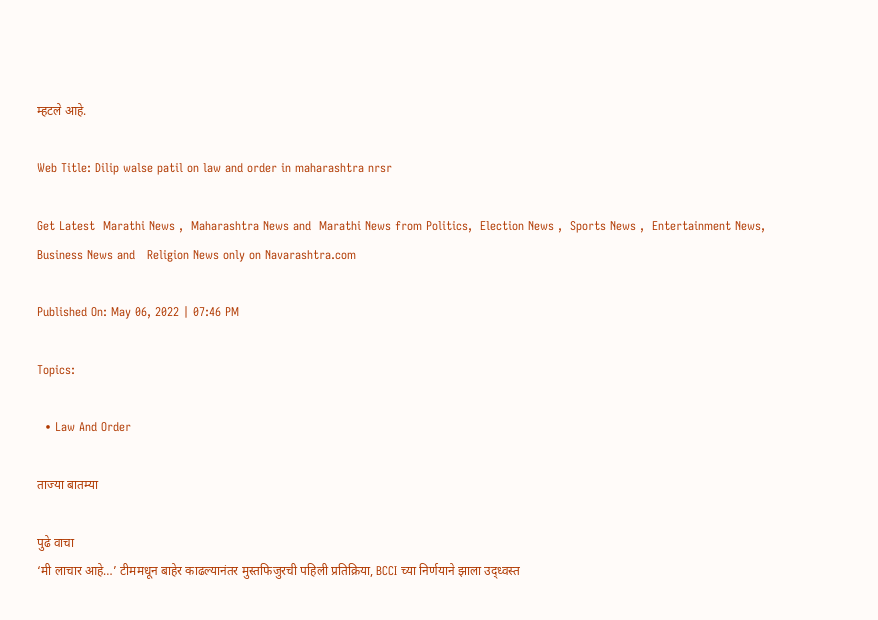म्हटले आहे.

Web Title: Dilip walse patil on law and order in maharashtra nrsr

Get Latest  Marathi News ,  Maharashtra News and  Marathi News from Politics,  Election News ,  Sports News ,  Entertainment News,  Business News and   Religion News only on Navarashtra.com

Published On: May 06, 2022 | 07:46 PM

Topics:

  • Law And Order

ताज्या बातम्या

पुढे वाचा
‘मी लाचार आहे…’ टीममधून बाहेर काढल्यानंतर मुस्तफिजुरची पहिली प्रतिक्रिया, BCCI च्या निर्णयाने झाला उद्ध्वस्त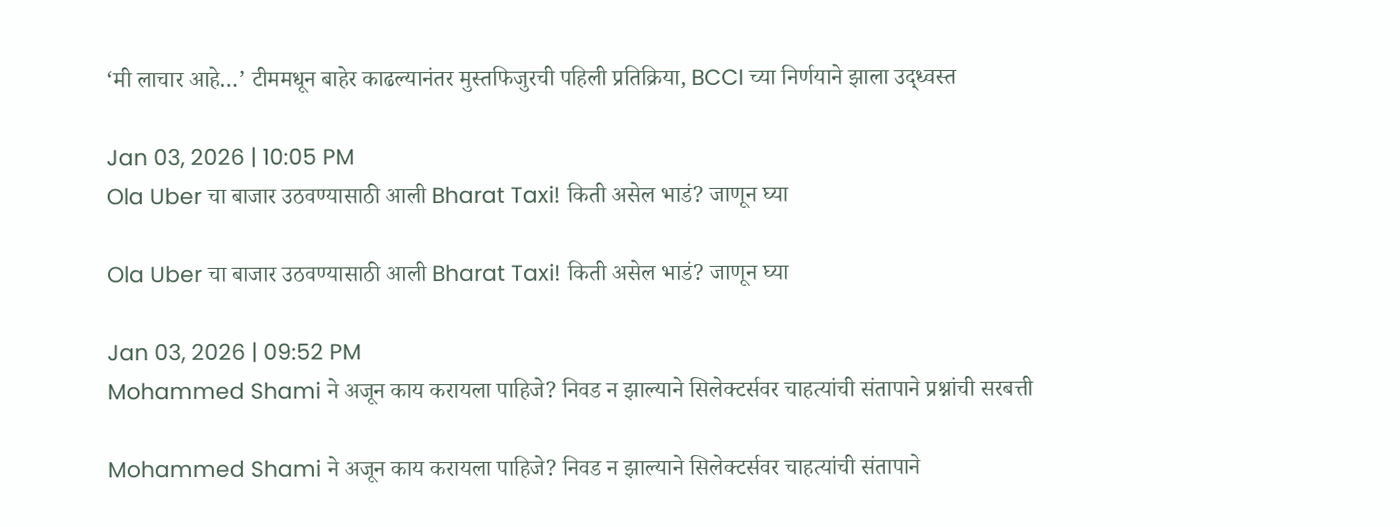‘मी लाचार आहे…’ टीममधून बाहेर काढल्यानंतर मुस्तफिजुरची पहिली प्रतिक्रिया, BCCI च्या निर्णयाने झाला उद्ध्वस्त

Jan 03, 2026 | 10:05 PM
Ola Uber चा बाजार उठवण्यासाठी आली Bharat Taxi! किती असेल भाडं? जाणून घ्या

Ola Uber चा बाजार उठवण्यासाठी आली Bharat Taxi! किती असेल भाडं? जाणून घ्या

Jan 03, 2026 | 09:52 PM
Mohammed Shami ने अजून काय करायला पाहिजे? निवड न झाल्याने सिलेक्टर्सवर चाहत्यांची संतापाने प्रश्नांची सरबत्ती

Mohammed Shami ने अजून काय करायला पाहिजे? निवड न झाल्याने सिलेक्टर्सवर चाहत्यांची संतापाने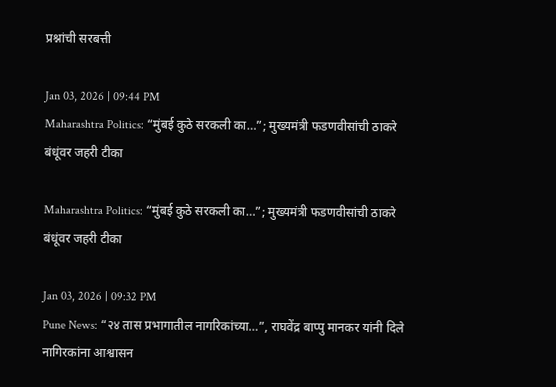प्रश्नांची सरबत्ती

Jan 03, 2026 | 09:44 PM
Maharashtra Politics: “मुंबई कुठे सरकली का…”; मुख्यमंत्री फडणवीसांची ठाकरे बंधूंवर जहरी टीका

Maharashtra Politics: “मुंबई कुठे सरकली का…”; मुख्यमंत्री फडणवीसांची ठाकरे बंधूंवर जहरी टीका

Jan 03, 2026 | 09:32 PM
Pune News: “२४ तास प्रभागातील नागरिकांच्या…”, राघवेंद्र बाप्पु मानकर यांनी दिले नागिरकांना आश्वासन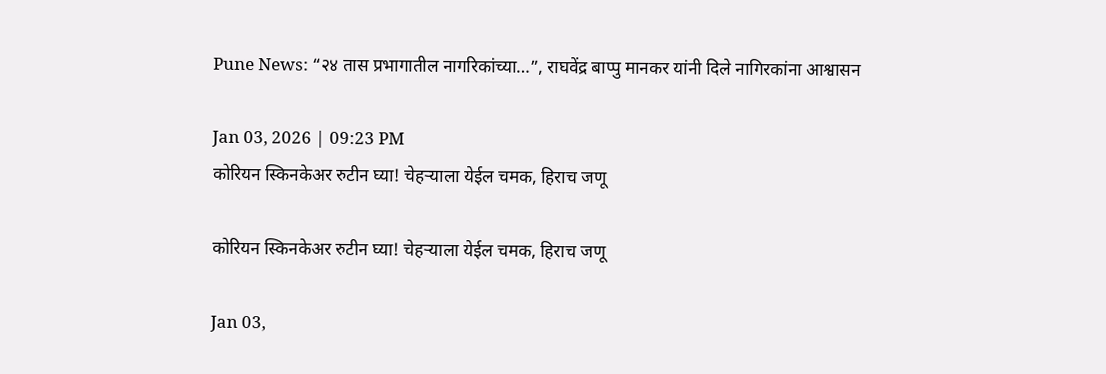Pune News: “२४ तास प्रभागातील नागरिकांच्या…”, राघवेंद्र बाप्पु मानकर यांनी दिले नागिरकांना आश्वासन

Jan 03, 2026 | 09:23 PM
कोरियन स्किनकेअर रुटीन घ्या! चेहऱ्याला येईल चमक, हिराच जणू

कोरियन स्किनकेअर रुटीन घ्या! चेहऱ्याला येईल चमक, हिराच जणू

Jan 03,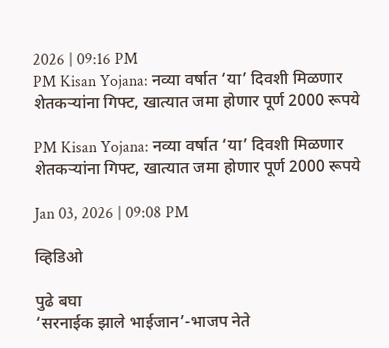2026 | 09:16 PM
PM Kisan Yojana: नव्या वर्षात ‘या’ दिवशी मिळणार शेतकऱ्यांना गिफ्ट, खात्यात जमा होणार पूर्ण 2000 रूपये

PM Kisan Yojana: नव्या वर्षात ‘या’ दिवशी मिळणार शेतकऱ्यांना गिफ्ट, खात्यात जमा होणार पूर्ण 2000 रूपये

Jan 03, 2026 | 09:08 PM

व्हिडिओ

पुढे बघा
‘सरनाईक झाले भाईजान’-भाजप नेते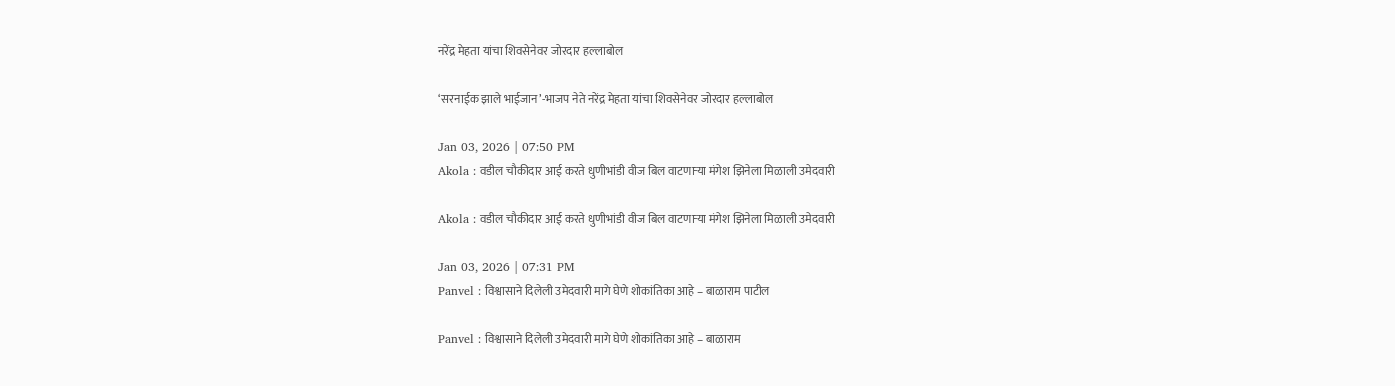नरेंद्र मेहता यांचा शिवसेनेवर जोरदार हल्लाबोल

‘सरनाईक झाले भाईजान’-भाजप नेते नरेंद्र मेहता यांचा शिवसेनेवर जोरदार हल्लाबोल

Jan 03, 2026 | 07:50 PM
Akola : वडील चौकीदार आई करते धुणीभांडी वीज बिल वाटणाऱ्या मंगेश झिनेला मिळाली उमेदवारी

Akola : वडील चौकीदार आई करते धुणीभांडी वीज बिल वाटणाऱ्या मंगेश झिनेला मिळाली उमेदवारी

Jan 03, 2026 | 07:31 PM
Panvel : विश्वासाने दिलेली उमेदवारी मागे घेणे शोकांतिका आहे – बाळाराम पाटील

Panvel : विश्वासाने दिलेली उमेदवारी मागे घेणे शोकांतिका आहे – बाळाराम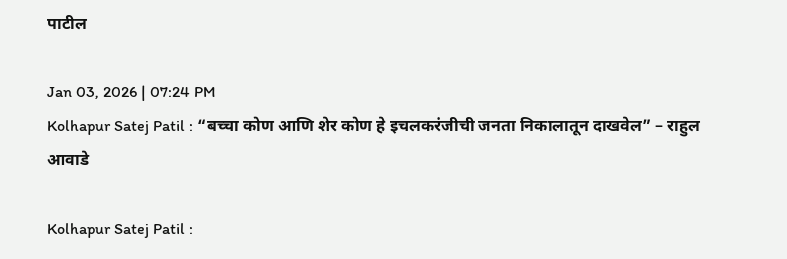पाटील

Jan 03, 2026 | 07:24 PM
Kolhapur Satej Patil : “बच्चा कोण आणि शेर कोण हे इचलकरंजीची जनता निकालातून दाखवेल” – राहुल आवाडे

Kolhapur Satej Patil :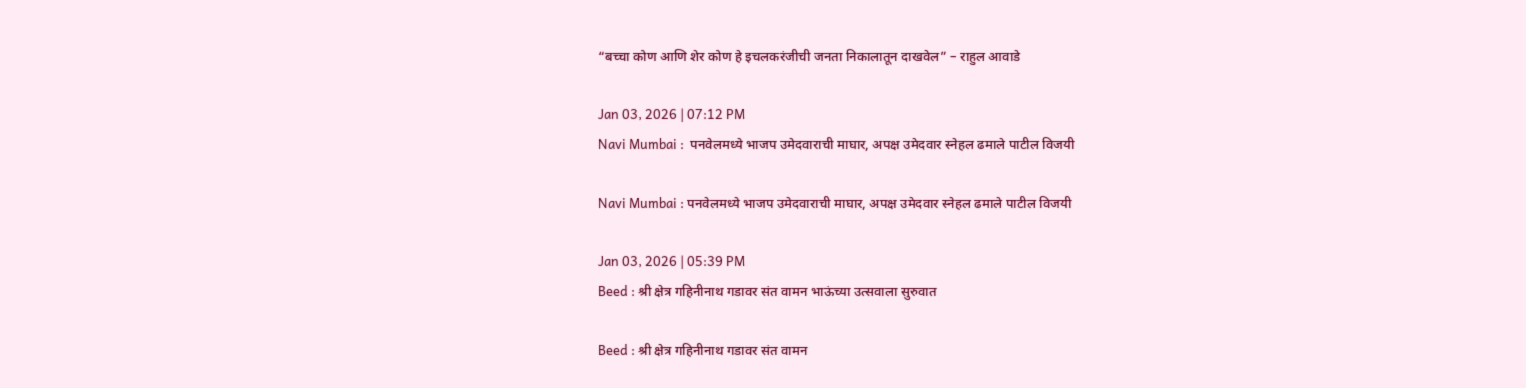“बच्चा कोण आणि शेर कोण हे इचलकरंजीची जनता निकालातून दाखवेल” – राहुल आवाडे

Jan 03, 2026 | 07:12 PM
Navi Mumbai :  पनवेलमध्ये भाजप उमेदवाराची माघार, अपक्ष उमेदवार स्नेहल ढमाले पाटील विजयी

Navi Mumbai : पनवेलमध्ये भाजप उमेदवाराची माघार, अपक्ष उमेदवार स्नेहल ढमाले पाटील विजयी

Jan 03, 2026 | 05:39 PM
Beed : श्री क्षेत्र गहिनीनाथ गडावर संत वामन भाऊंच्या उत्सवाला सुरुवात

Beed : श्री क्षेत्र गहिनीनाथ गडावर संत वामन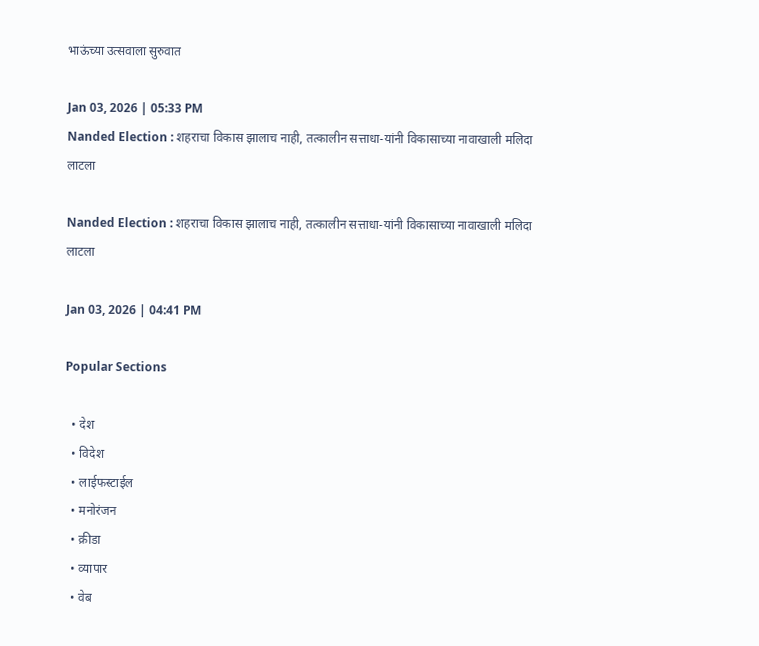भाऊंच्या उत्सवाला सुरुवात

Jan 03, 2026 | 05:33 PM
Nanded Election : शहराचा विकास झालाच नाही, तत्कालीन सत्ताधा-यांनी विकासाच्या नावाखाली मलिदा लाटला

Nanded Election : शहराचा विकास झालाच नाही, तत्कालीन सत्ताधा-यांनी विकासाच्या नावाखाली मलिदा लाटला

Jan 03, 2026 | 04:41 PM

Popular Sections

  • देश
  • विदेश
  • लाईफस्टाईल
  • मनोरंजन
  • क्रीडा
  • व्यापार
  • वेब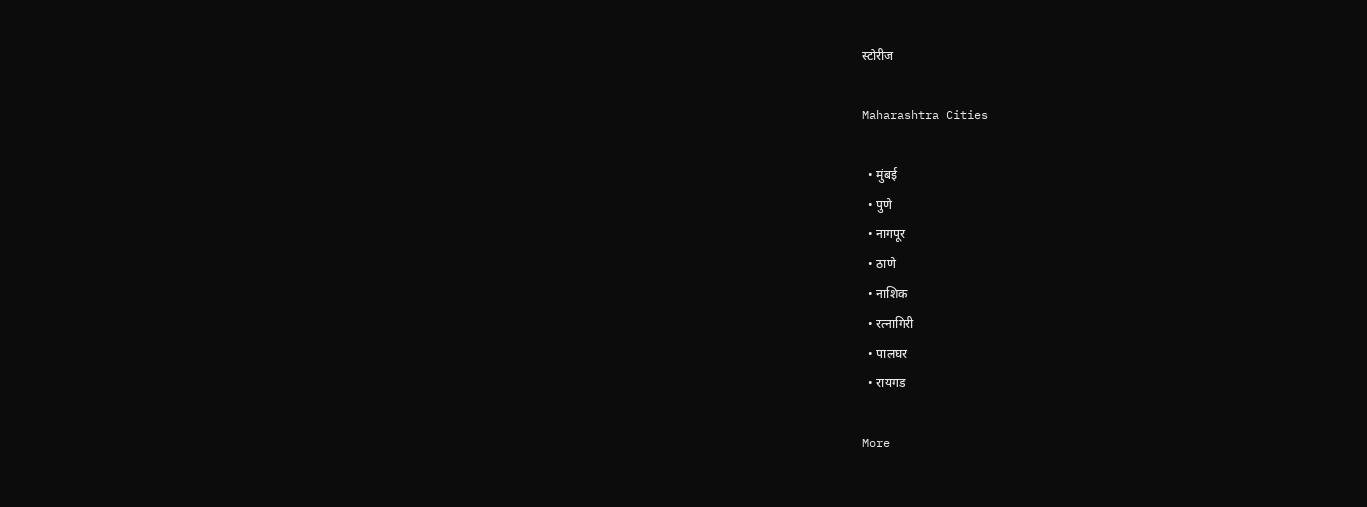स्टोरीज

Maharashtra Cities

  • मुंबई
  • पुणे
  • नागपूर
  • ठाणे
  • नाशिक
  • रत्नागिरी
  • पालघर
  • रायगड

More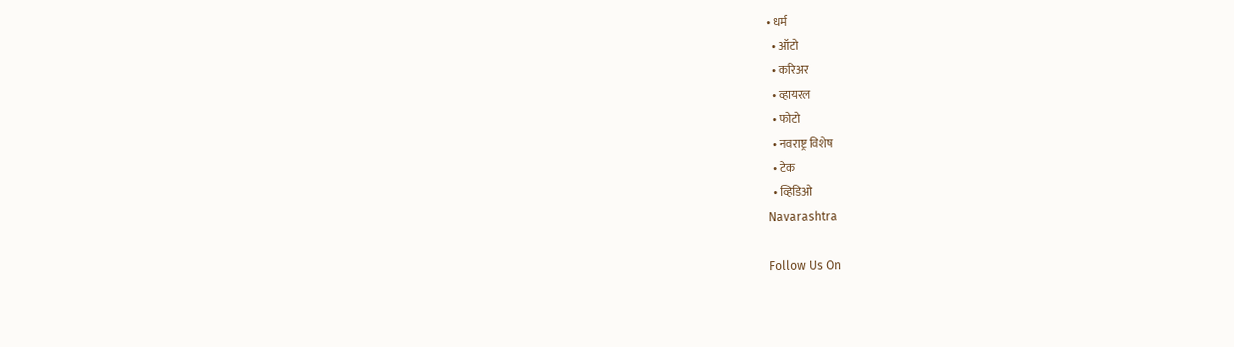• धर्म
  • ऑटो
  • करिअर
  • व्हायरल
  • फोटो
  • नवराष्ट्र विशेष
  • टेक
  • व्हिडिओ
Navarashtra

Follow Us On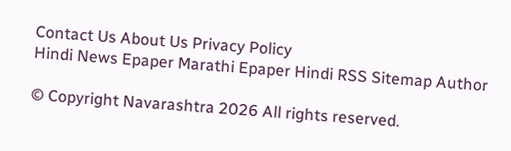Contact Us About Us Privacy Policy
Hindi News Epaper Marathi Epaper Hindi RSS Sitemap Author

© Copyright Navarashtra 2026 All rights reserved.